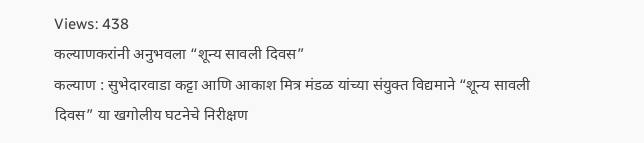Views: 438
कल्याणकरांनी अनुभवला “शून्य सावली दिवस”
कल्याण : सुभेदारवाडा कट्टा आणि आकाश मित्र मंडळ यांच्या संयुक्त विद्यमाने “शून्य सावली दिवस” या खगोलीय घटनेचे निरीक्षण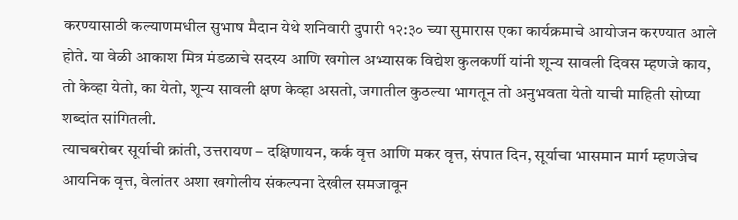करण्यासाठी कल्याणमधील सुभाष मैदान येथे शनिवारी दुपारी १२:३० च्या सुमारास एका कार्यक्रमाचे आयोजन करण्यात आले होते. या वेळी आकाश मित्र मंडळाचे सदस्य आणि खगोल अभ्यासक विद्येश कुलकर्णी यांनी शून्य सावली दिवस म्हणजे काय, तो केव्हा येतो, का येतो, शून्य सावली क्षण केव्हा असतो, जगातील कुठल्या भागतून तो अनुभवता येतो याची माहिती सोप्या शब्दांत सांगितली.
त्याचबरोबर सूर्याची क्रांती, उत्तरायण – दक्षिणायन, कर्क वृत्त आणि मकर वृत्त, संपात दिन, सूर्याचा भासमान मार्ग म्हणजेच आयनिक वृत्त, वेलांतर अशा खगोलीय संकल्पना देखील समजावून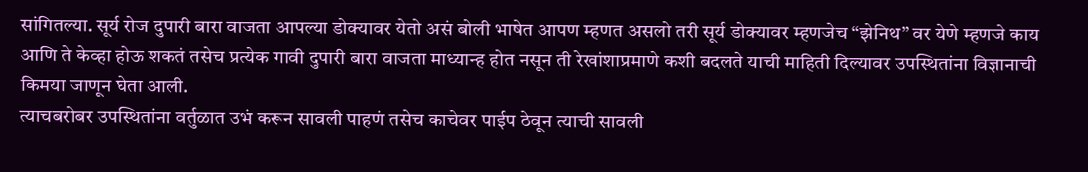सांगितल्या. सूर्य रोज दुपारी बारा वाजता आपल्या डोक्यावर येतो असं बोली भाषेत आपण म्हणत असलो तरी सूर्य डोक्यावर म्हणजेच “झेनिथ” वर येणे म्हणजे काय आणि ते केव्हा होऊ शकतं तसेच प्रत्येक गावी दुपारी बारा वाजता माध्यान्ह होत नसून ती रेखांशाप्रमाणे कशी बदलते याची माहिती दिल्यावर उपस्थितांना विज्ञानाची किमया जाणून घेता आली.
त्याचबरोबर उपस्थितांना वर्तुळात उभं करून सावली पाहणं तसेच काचेवर पाईप ठेवून त्याची सावली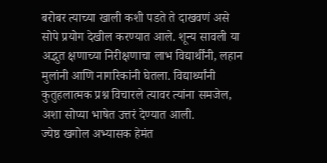बरोबर त्याच्या खाली कशी पडते ते दाखवणं असे सोपे प्रयोग देखील करण्यात आले. शून्य सावली या अद्भुत क्षणाच्या निरीक्षणाचा लाभ विद्यार्थींनी, लहान मुलांनी आणि नागरिकांनी घेतला. विद्यार्थ्यांनी कुतुहलात्मक प्रश्न विचारले त्यावर त्यांना समजेल, अशा सोप्या भाषेत उत्तरं देण्यात आली.
ज्येष्ठ खगोल अभ्यासक हेमंत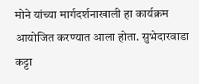मोने यांच्या मार्गदर्शनाखाली हा कार्यक्रम आयोजित करण्यात आला होता. सुभेदारवाडा कट्टा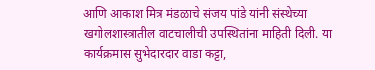आणि आकाश मित्र मंडळाचे संजय पांडे यांनी संस्थेच्या खगोलशास्त्रातील वाटचालीची उपस्थितांना माहिती दिली. या कार्यक्रमास सुभेदारदार वाडा कट्टा,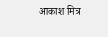आकाश मित्र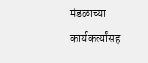मंडळाच्या कार्यकर्त्यांसह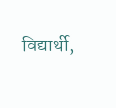विद्यार्थी,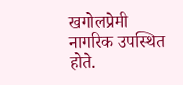खगोलप्रेमी नागरिक उपस्थित होते.